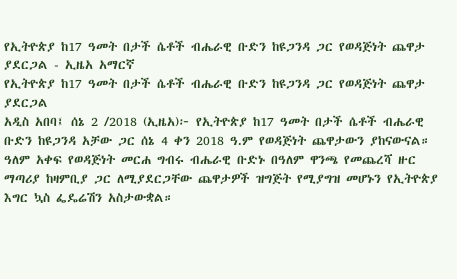የኢትዮጵያ ከ17 ዓመት በታች ሴቶች ብሔራዊ ቡድን ከዩጋንዳ ጋር የወዳጅነት ጨዋታ ያደርጋል - ኢዜአ አማርኛ
የኢትዮጵያ ከ17 ዓመት በታች ሴቶች ብሔራዊ ቡድን ከዩጋንዳ ጋር የወዳጅነት ጨዋታ ያደርጋል
አዲስ አበባ፤ ሰኔ 2 /2018 (ኢዜአ)፦ የኢትዮጵያ ከ17 ዓመት በታች ሴቶች ብሔራዊ ቡድን ከዩጋንዳ አቻው ጋር ሰኔ 4 ቀን 2018 ዓ.ም የወዳጅነት ጨዋታውን ያከናውናል።
ዓለም አቀፍ የወዳጅነት መርሐ ግብሩ ብሔራዊ ቡድኑ በዓለም ዋንጫ የመጨረሻ ዙር ማጣሪያ ከዛምቢያ ጋር ለሚያደርጋቸው ጨዋታዎች ዝግጅት የሚያግዝ መሆኑን የኢትዮጵያ እግር ኳስ ፌዴሬሽን አስታውቋል።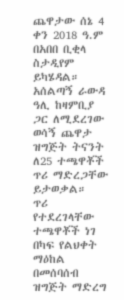ጨዋታው ሰኔ 4 ቀን 2018 ዓ.ም በአበበ ቢቂላ ስታዲየም ይካሄዳል።
አሰልጣኝ ራውዳ ዓሊ ከዛምቢያ ጋር ለሚደረገው ወሳኝ ጨዋታ ዝግጅት ትናንት ለ25 ተጫዋቾች ጥሪ ማድረጋቸው ይታወቃል።
ጥሪ የተደረገላቸው ተጫዋቾች ነገ በካፍ የልህቀት ማዕከል በመሰባሰብ ዝግጅት ማድረግ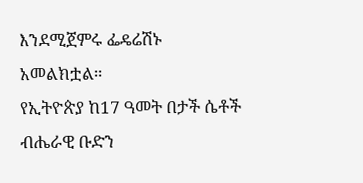እንደሚጀምሩ ፌዴሬሽኑ አመልክቷል።
የኢትዮጵያ ከ17 ዓመት በታች ሴቶች ብሔራዊ ቡድን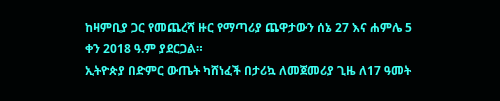ከዛምቢያ ጋር የመጨረሻ ዙር የማጣሪያ ጨዋታውን ሰኔ 27 እና ሐምሌ 5 ቀን 2018 ዓ.ም ያደርጋል።
ኢትዮጵያ በድምር ውጤት ካሸነፈች በታሪኳ ለመጀመሪያ ጊዜ ለ17 ዓመት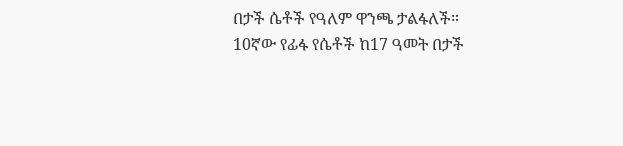በታች ሴቶች የዓለም ዋንጫ ታልፋለች።
10ኛው የፊፋ የሴቶች ከ17 ዓመት በታች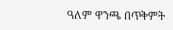ዓለም ዋንጫ በጥቅምት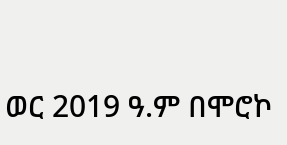ወር 2019 ዓ.ም በሞሮኮ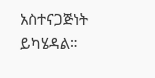አስተናጋጅነት ይካሄዳል።